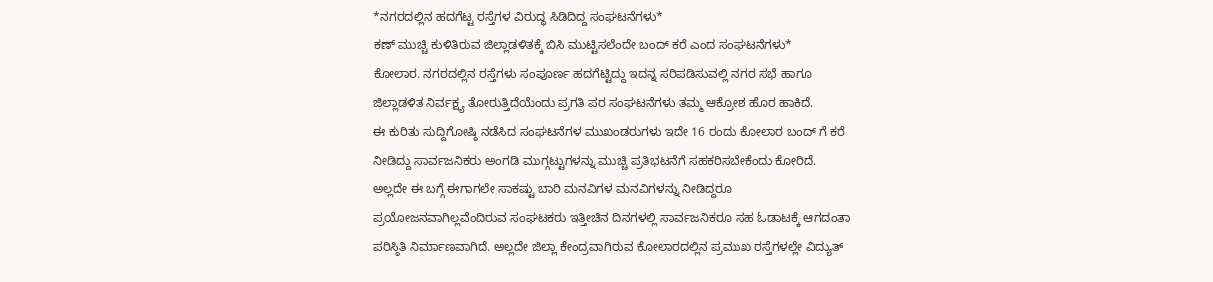*ನಗರದಲ್ಲಿನ ಹದಗೆಟ್ಟ ರಸ್ತೆಗಳ ವಿರುದ್ಧ ಸಿಡಿದಿದ್ದ ಸಂಘಟನೆಗಳು*
ಕಣ್ ಮುಚ್ಚಿ ಕುಳಿತಿರುವ ಜಿಲ್ಲಾಡಳಿತಕ್ಕೆ ಬಿಸಿ ಮುಟ್ಟಿಸಲೆಂದೇ ಬಂದ್ ಕರೆ ಎಂದ ಸಂಘಟನೆಗಳು*
ಕೋಲಾರ. ನಗರದಲ್ಲಿನ ರಸ್ತೆಗಳು ಸಂಪೂರ್ಣ ಹದಗೆಟ್ಟಿದ್ದು ಇದನ್ನ ಸರಿಪಡಿಸುವಲ್ಲಿ ನಗರ ಸಭೆ ಹಾಗೂ ಜಿಲ್ಲಾಡಳಿತ ನಿರ್ವಕ್ಷ್ಯ ತೋರುತ್ತಿದೆಯೆಂದು ಪ್ರಗತಿ ಪರ ಸಂಘಟನೆಗಳು ತಮ್ಮ ಆಕ್ರೋಶ ಹೊರ ಹಾಕಿದೆ.
ಈ ಕುರಿತು ಸುದ್ದಿಗೋಷ್ಠಿ ನಡೆಸಿದ ಸಂಘಟನೆಗಳ ಮುಖಂಡರುಗಳು ಇದೇ 16 ರಂದು ಕೋಲಾರ ಬಂದ್ ಗೆ ಕರೆ ನೀಡಿದ್ದು ಸಾರ್ವಜನಿಕರು ಅಂಗಡಿ ಮುಗ್ಗಟ್ಟುಗಳನ್ನು ಮುಚ್ಚಿ ಪ್ರತಿಭಟನೆಗೆ ಸಹಕರಿಸಬೇಕೆಂದು ಕೋರಿದೆ.
ಅಲ್ಲದೇ ಈ ಬಗ್ಗೆ ಈಗಾಗಲೇ ಸಾಕಷ್ಟು ಬಾರಿ ಮನವಿಗಳ ಮನವಿಗಳನ್ನು ನೀಡಿದ್ದರೂ ಪ್ರಯೋಜನವಾಗಿಲ್ಲವೆಂದಿರುವ ಸಂಘಟಕರು ಇತ್ತೀಚಿನ ದಿನಗಳಲ್ಲಿ ಸಾರ್ವಜನಿಕರೂ ಸಹ ಓಡಾಟಕ್ಕೆ ಆಗದಂತಾ ಪರಿಸ್ಠಿತಿ ನಿರ್ಮಾಣವಾಗಿದೆ. ಅಲ್ಲದೇ ಜಿಲ್ಲಾ ಕೇಂದ್ರವಾಗಿರುವ ಕೋಲಾರದಲ್ಲಿನ ಪ್ರಮುಖ ರಸ್ತೆಗಳಲ್ಲೇ ವಿದ್ಯುತ್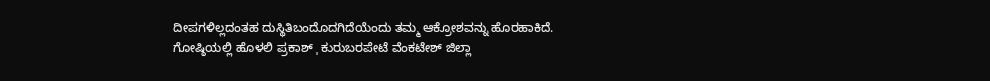ದೀಪಗಳಿಲ್ಲದಂತಹ ದುಸ್ಥಿತಿಬಂದೊದಗಿದೆಯೆಂದು ತಮ್ಮ ಆಕ್ರೋಶವನ್ನು ಹೊರಹಾಕಿದೆ.
ಗೋಷ್ಠಿಯಲ್ಲಿ ಹೊಳಲಿ ಪ್ರಕಾಶ್ ˌ ಕುರುಬರಪೇಟೆ ವೆಂಕಟೇಶ್ ಜಿಲ್ಲಾ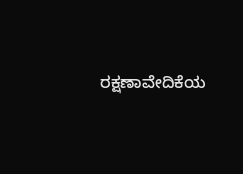ರಕ್ಷಣಾವೇದಿಕೆಯ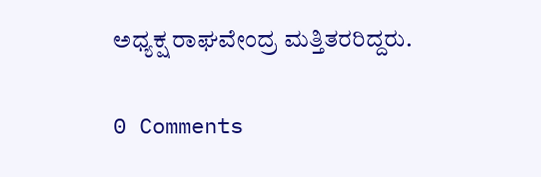ಅಧ್ಯಕ್ಷ ರಾಘವೇಂದ್ರ ಮತ್ತಿತರರಿದ್ದರು.

0 Comments